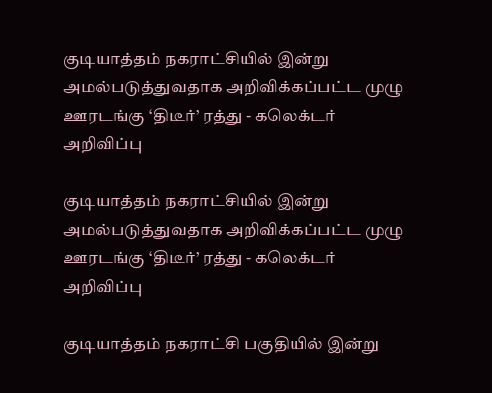குடியாத்தம் நகராட்சியில் இன்று அமல்படுத்துவதாக அறிவிக்கப்பட்ட முழு ஊரடங்கு ‘திடீர்’ ரத்து - கலெக்டர் அறிவிப்பு

குடியாத்தம் நகராட்சியில் இன்று அமல்படுத்துவதாக அறிவிக்கப்பட்ட முழு ஊரடங்கு ‘திடீர்’ ரத்து - கலெக்டர் அறிவிப்பு

குடியாத்தம் நகராட்சி பகுதியில் இன்று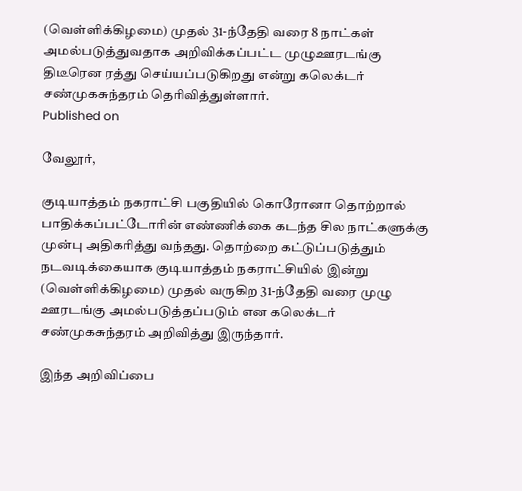(வெள்ளிக்கிழமை) முதல் 31-ந்தேதி வரை 8 நாட்கள் அமல்படுத்துவதாக அறிவிக்கப்பட்ட முழுஊரடங்கு திடீரென ரத்து செய்யப்படுகிறது என்று கலெக்டர் சண்முகசுந்தரம் தெரிவித்துள்ளார்.
Published on

வேலூர்,

குடியாத்தம் நகராட்சி பகுதியில் கொரோனா தொற்றால் பாதிக்கப்பட்டோரின் எண்ணிக்கை கடந்த சில நாட்களுக்கு முன்பு அதிகரித்து வந்தது. தொற்றை கட்டுப்படுத்தும் நடவடிக்கையாக குடியாத்தம் நகராட்சியில் இன்று (வெள்ளிக்கிழமை) முதல் வருகிற 31-ந்தேதி வரை முழு ஊரடங்கு அமல்படுத்தப்படும் என கலெக்டர் சண்முகசுந்தரம் அறிவித்து இருந்தார்.

இந்த அறிவிப்பை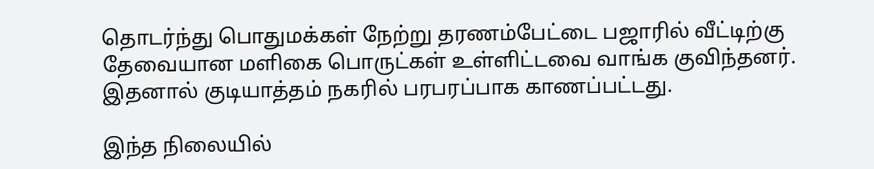தொடர்ந்து பொதுமக்கள் நேற்று தரணம்பேட்டை பஜாரில் வீட்டிற்கு தேவையான மளிகை பொருட்கள் உள்ளிட்டவை வாங்க குவிந்தனர். இதனால் குடியாத்தம் நகரில் பரபரப்பாக காணப்பட்டது.

இந்த நிலையில்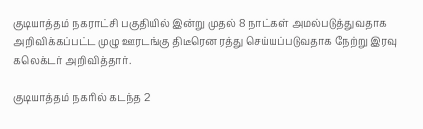குடியாத்தம் நகராட்சி பகுதியில் இன்று முதல் 8 நாட்கள் அமல்படுத்துவதாக அறிவிக்கப்பட்ட முழு ஊரடங்கு திடீரென ரத்து செய்யப்படுவதாக நேற்று இரவு கலெக்டர் அறிவித்தார்.

குடியாத்தம் நகரில் கடந்த 2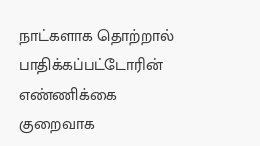நாட்களாக தொற்றால் பாதிக்கப்பட்டோரின் எண்ணிக்கை குறைவாக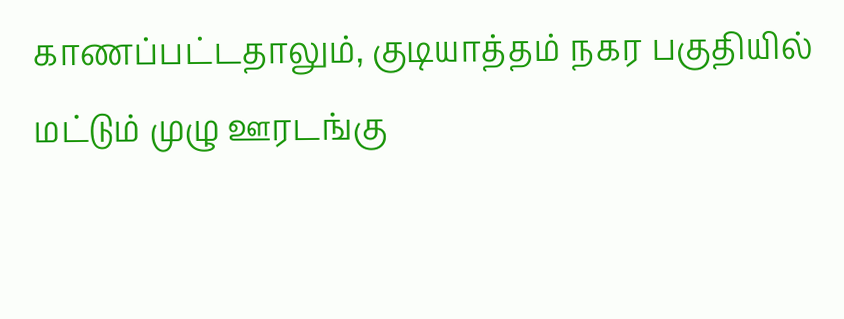காணப்பட்டதாலும், குடியாத்தம் நகர பகுதியில் மட்டும் முழு ஊரடங்கு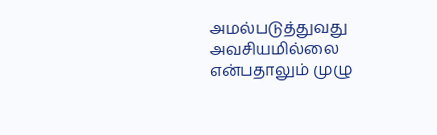அமல்படுத்துவது அவசியமில்லை என்பதாலும் முழு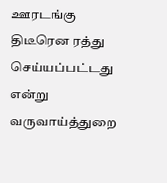ஊரடங்கு திடீரென ரத்து செய்யப்பட்டது என்று வருவாய்த்துறை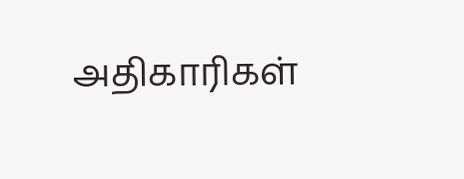அதிகாரிகள்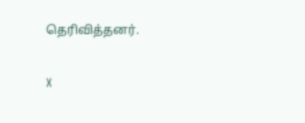தெரிவித்தனர்.

X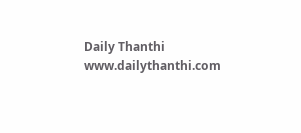Daily Thanthi
www.dailythanthi.com